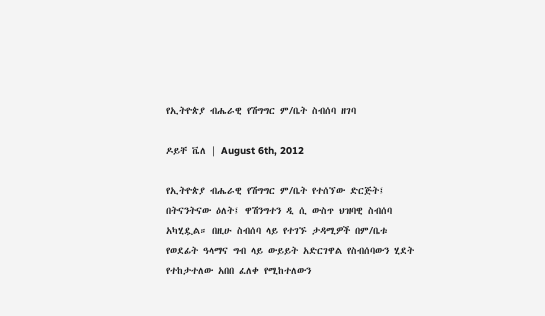የኢትዮጵያ ብሔራዊ የሽግግር ም/ቤት ስብሰባ ዘገባ

ዶይቸ ቬለ | August 6th, 2012

የኢትዮጵያ ብሔራዊ የሽግግር ም/ቤት የተሰኘው ድርጅት፤ በትናንትናው ዕለት፤ ዋሽንግተን ዲ ሲ ውስጥ ህዝባዊ ስብሰባ አካሂዷል። በዚሁ ስብሰባ ላይ የተገኙ ታዳሚዎች በም/ቤቱ የወደፊት ዓላማና ግብ ላይ ውይይት አድርገዋል የስብሰባውን ሂደት የተከታተለው አበበ ፈለቀ የሚከተለውን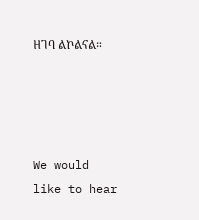ዘገባ ልኮልናል።




We would like to hear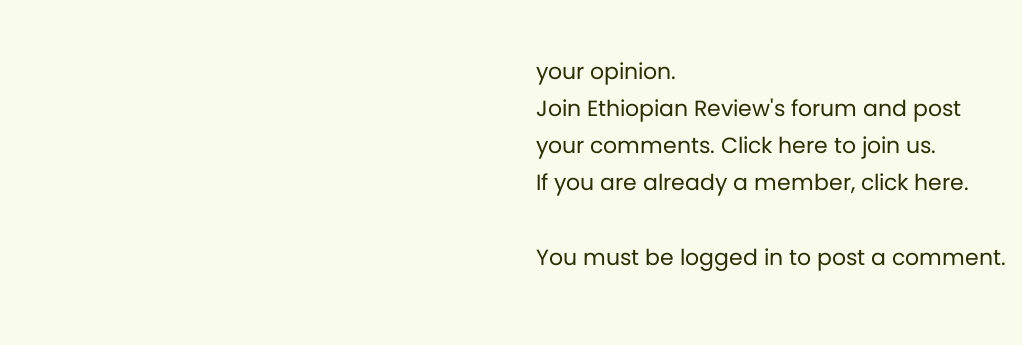your opinion.
Join Ethiopian Review's forum and post
your comments. Click here to join us.
If you are already a member, click here.

You must be logged in to post a comment.